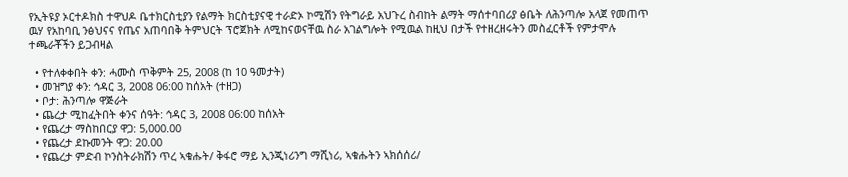የኢትዩያ ኦርተዶክስ ተዋህዶ ቤተክርስቲያን የልማት ክርስቲያናዊ ተራድኦ ኮሚሽን የትግራይ አህጉረ ስብከት ልማት ማሰተባበሪያ ፅቤት ለሕንጣሎ አላጀ የመጠጥ ዉሃ የአከባቢ ንፅህናና የጤና አጠባበቅ ትምህርት ፕሮጀክት ለሚከናወናቸዉ ስራ አገልግሎት የሚዉል ከዚህ በታች የተዘረዘሩትን መስፈርቶች የምታሞሉ ተጫራቾችን ይጋብዛል

  • የተለቀቀበት ቀን: ሓሙስ ጥቅምት 25, 2008 (ከ 10 ዓመታት)
  • መዝግያ ቀን: ኅዳር 3, 2008 06:00 ከሰአት (ተዘጋ)
  • ቦታ: ሕንጣሎ ዋጅራት
  • ጨረታ ሚከፈትበት ቀንና ሰዓት: ኅዳር 3, 2008 06:00 ከሰአት
  • የጨረታ ማስከበርያ ዋጋ: 5,000.00
  • የጨረታ ደኩመንት ዋጋ: 20.00
  • የጨረታ ምድብ ኮንስትራክሽን ጥረ ኣቁሑት/ ቅፋሮ ማይ ኢንጂነሪንግ ማሺነሪ, ኣቁሑትን ኣክሰሰሪ/